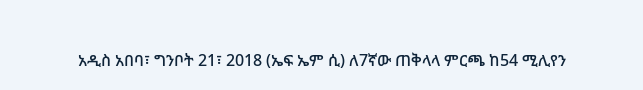አዲስ አበባ፣ ግንቦት 21፣ 2018 (ኤፍ ኤም ሲ) ለ7ኛው ጠቅላላ ምርጫ ከ54 ሚሊየን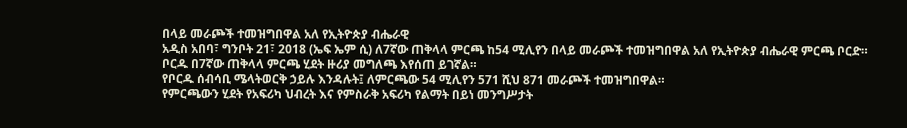በላይ መራጮች ተመዝግበዋል አለ የኢትዮጵያ ብሔራዊ
አዲስ አበባ፣ ግንቦት 21፣ 2018 (ኤፍ ኤም ሲ) ለ7ኛው ጠቅላላ ምርጫ ከ54 ሚሊየን በላይ መራጮች ተመዝግበዋል አለ የኢትዮጵያ ብሔራዊ ምርጫ ቦርድ።
ቦርዱ በ7ኛው ጠቅላላ ምርጫ ሂደት ዙሪያ መግለጫ እየሰጠ ይገኛል።
የቦርዱ ሰብሳቢ ሜላትወርቅ ኃይሉ እንዳሉት፤ ለምርጫው 54 ሚሊየን 571 ሺህ 871 መራጮች ተመዝግበዋል።
የምርጫውን ሂደት የአፍሪካ ህብረት እና የምስራቅ አፍሪካ የልማት በይነ መንግሥታት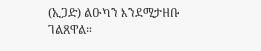(ኢጋድ) ልዑካን እንደሚታዘቡ ገልጸዋል።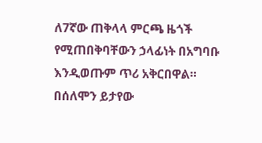ለ7ኛው ጠቅላላ ምርጫ ዜጎች የሚጠበቅባቸውን ኃላፊነት በአግባቡ እንዲወጡም ጥሪ አቅርበዋል።
በሰለሞን ይታየው